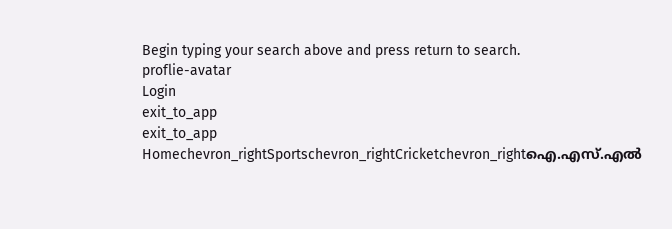Begin typing your search above and press return to search.
proflie-avatar
Login
exit_to_app
exit_to_app
Homechevron_rightSportschevron_rightCricketchevron_rightഐ.എസ്.എൽ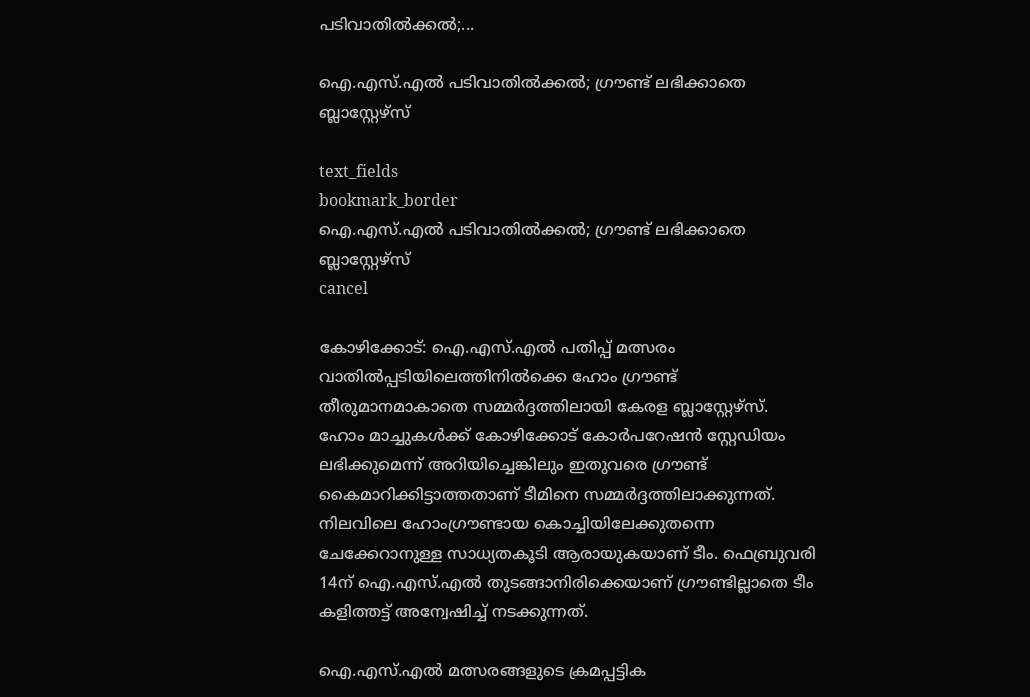പടിവാതിൽക്കൽ;...

ഐ.എസ്.എൽ പടിവാതിൽക്കൽ; ഗ്രൗണ്ട് ലഭിക്കാതെ ബ്ലാസ്റ്റേഴ്സ്

text_fields
bookmark_border
ഐ.എസ്.എൽ പടിവാതിൽക്കൽ; ഗ്രൗണ്ട് ലഭിക്കാതെ ബ്ലാസ്റ്റേഴ്സ്
cancel

കോഴിക്കോട്: ഐ.എസ്.എല്‍ പതിപ്പ് മത്സരം വാതിൽപ്പടിയിലെത്തിനിൽക്കെ ഹോം ഗ്രൗണ്ട് തീരുമാനമാകാതെ സമ്മർദ്ദത്തിലായി കേരള ബ്ലാസ്റ്റേഴ്സ്. ഹോം മാച്ചുകള്‍ക്ക് കോഴിക്കോട് കോര്‍പറേഷന്‍ സ്റ്റേഡിയം ലഭിക്കുമെന്ന് അറിയിച്ചെങ്കിലും ഇതുവരെ ഗ്രൗണ്ട് കൈമാറിക്കിട്ടാത്തതാണ് ടീമിനെ സമ്മർദ്ദത്തിലാക്കുന്നത്. നിലവിലെ ഹോംഗ്രൗണ്ടായ കൊച്ചിയിലേക്കുതന്നെ ചേക്കേറാനുള്ള സാധ്യതകൂടി ആരായുകയാണ് ടീം. ഫെബ്രുവരി 14ന് ഐ.എസ്.എൽ തുടങ്ങാനിരിക്കെയാണ് ഗ്രൗണ്ടില്ലാതെ ടീം കളിത്തട്ട് അന്വേഷിച്ച് നടക്കുന്നത്.

ഐ.എസ്.എല്‍ മത്സരങ്ങളുടെ ക്രമപ്പട്ടിക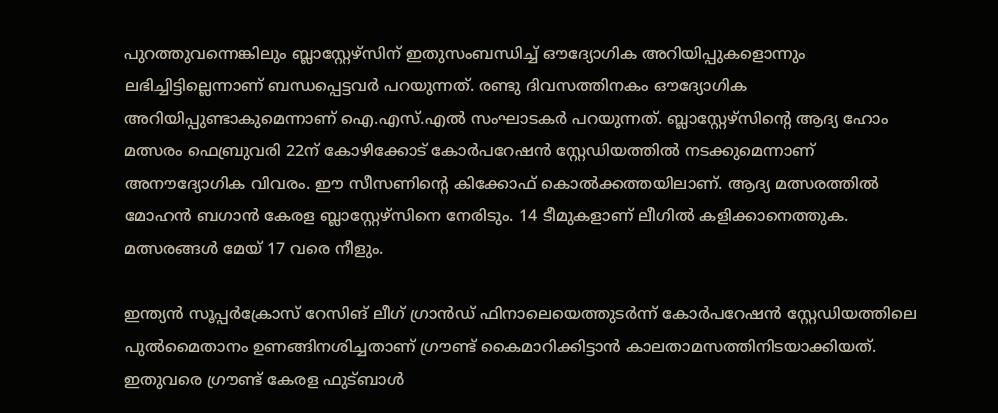പുറത്തുവന്നെങ്കിലും ബ്ലാസ്റ്റേഴ്സിന് ഇതുസംബന്ധിച്ച് ഔദ്യോഗിക അറിയിപ്പുകളൊന്നും ലഭിച്ചിട്ടില്ലെന്നാണ് ബന്ധപ്പെട്ടവർ പറയുന്നത്. രണ്ടു ദിവസത്തിനകം ഔദ്യോഗിക അറിയിപ്പുണ്ടാകുമെന്നാണ് ഐ.എസ്.എൽ സംഘാടകർ പറയുന്നത്. ബ്ലാസ്റ്റേഴ്‌സിന്റെ ആദ്യ ഹോം മത്സരം ഫെബ്രുവരി 22ന് കോഴിക്കോട് കോർപറേഷൻ സ്റ്റേഡിയത്തില്‍ നടക്കുമെന്നാണ് അനൗദ്യോഗിക വിവരം. ഈ സീസണിന്റെ കിക്കോഫ് കൊല്‍ക്കത്തയിലാണ്. ആദ്യ മത്സരത്തില്‍ മോഹന്‍ ബഗാന്‍ കേരള ബ്ലാസ്റ്റേഴ്‌സിനെ നേരിടും. 14 ടീമുകളാണ് ലീഗില്‍ കളിക്കാനെത്തുക. മത്സരങ്ങള്‍ മേയ് 17 വരെ നീളും.

ഇന്ത്യന്‍ സൂപ്പര്‍ക്രോസ് റേസിങ് ലീഗ് ഗ്രാന്‍ഡ് ഫിനാലെയെത്തുടർന്ന് കോർപറേഷൻ സ്റ്റേഡിയത്തിലെ പുൽമൈതാനം ഉണങ്ങിനശിച്ചതാണ് ഗ്രൗണ്ട് കൈമാറിക്കിട്ടാൻ കാലതാമസത്തിനിടയാക്കിയത്. ഇതുവരെ ഗ്രൗണ്ട് കേരള ഫുട്ബാൾ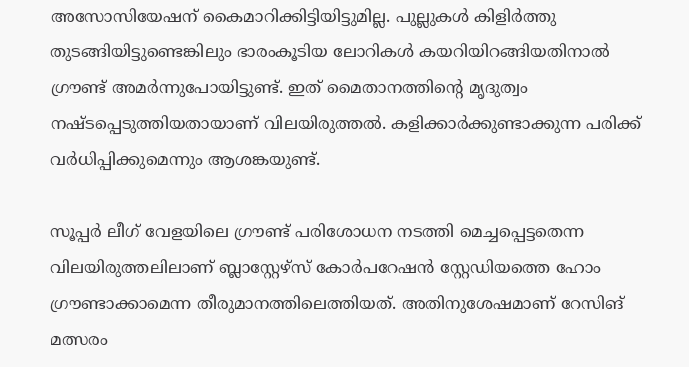അസോസിയേഷന് കൈമാറിക്കിട്ടിയിട്ടുമില്ല. പുല്ലുകൾ കിളിർത്തു തുടങ്ങിയിട്ടുണ്ടെങ്കിലും ഭാരംകൂടിയ ലോറികൾ കയറിയിറങ്ങിയതിനാൽ ഗ്രൗണ്ട് അമർന്നുപോയിട്ടുണ്ട്. ഇത് മൈതാനത്തിന്റെ മൃദുത്വം നഷ്ടപ്പെടുത്തിയതായാണ് വിലയിരുത്തൽ. കളിക്കാർക്കുണ്ടാക്കുന്ന പരിക്ക് വർധിപ്പിക്കുമെന്നും ആശങ്കയുണ്ട്.

സൂപ്പർ ലീഗ് വേളയിലെ ഗ്രൗണ്ട് പരിശോധന നടത്തി മെച്ചപ്പെട്ടതെന്ന വിലയിരുത്തലിലാണ് ബ്ലാസ്റ്റേഴ്സ് കോർപറേഷൻ സ്റ്റേഡിയത്തെ ഹോം ഗ്രൗണ്ടാക്കാമെന്ന തീരുമാനത്തിലെത്തിയത്. അതിനുശേഷമാണ് റേസിങ് മത്സരം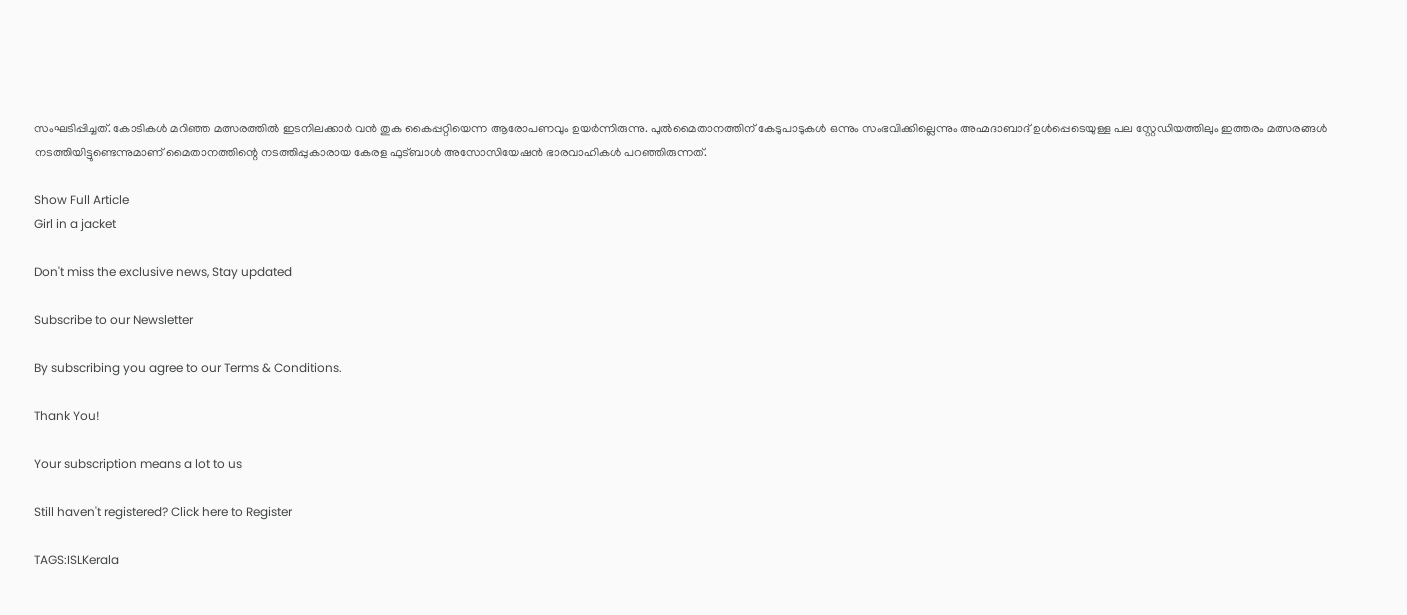സംഘടിപ്പിച്ചത്. കോടികൾ മറിഞ്ഞ മത്സരത്തിൽ ഇടനിലക്കാർ വൻ തുക കൈപ്പറ്റിയെന്ന ആരോപണവും ഉയർന്നിരുന്നു. പുൽമൈതാനത്തിന് കേടുപാടുകൾ ഒന്നും സംഭവിക്കില്ലെന്നും അഹ്മദാബാദ് ഉൾപ്പെടെയുള്ള പല സ്റ്റേഡിയത്തിലും ഇത്തരം മത്സരങ്ങൾ നടത്തിയിട്ടുണ്ടെന്നുമാണ് മൈതാനത്തിന്റെ നടത്തിപ്പുകാരായ കേരള ഫുട്ബാൾ അസോസിയേഷൻ ഭാരവാഹികൾ പറഞ്ഞിരുന്നത്.

Show Full Article
Girl in a jacket

Don't miss the exclusive news, Stay updated

Subscribe to our Newsletter

By subscribing you agree to our Terms & Conditions.

Thank You!

Your subscription means a lot to us

Still haven't registered? Click here to Register

TAGS:ISLKerala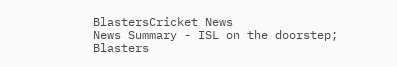BlastersCricket News
News Summary - ISL on the doorstep; Blasters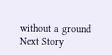without a ground
Next Story